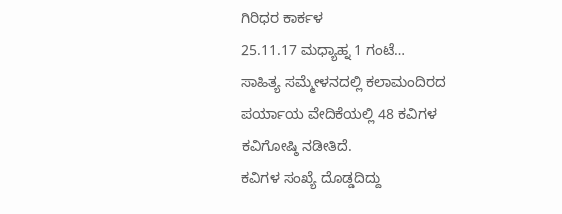ಗಿರಿಧರ ಕಾರ್ಕಳ
25.11.17 ಮಧ್ಯಾಹ್ನ 1 ಗಂಟೆ…
ಸಾಹಿತ್ಯ ಸಮ್ಮೇಳನದಲ್ಲಿ ಕಲಾಮಂದಿರದ ಪರ್ಯಾಯ ವೇದಿಕೆಯಲ್ಲಿ 48 ಕವಿಗಳ ಕವಿಗೋಷ್ಠಿ ನಡೀತಿದೆ.
ಕವಿಗಳ ಸಂಖ್ಯೆ ದೊಡ್ಡದಿದ್ದು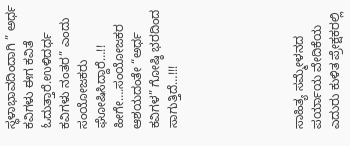ಸ್ಥಳಾಭಾವದಿಂದಾಗಿ ” ಅರ್ಧ ಕವಿಗಳು ಈಗ ಕವಿತೆ ಓದುತ್ತಾರೆ.ಉಳಿದರ್ಧ ಕವಿಗಳು ನಂತರ” ಎಂದು ಸಂಯೋಜಕರು ಘೋಷಿಸಿದ್ದಾರೆ…!!
ಹೀಗೇ….ಸಂಯೋಜಕರ ಆಶಯದಂತೇ “ಅರ್ಧ ಕವಿಗಳ” ಗೋಷ್ಠಿ ಭರದಿಂದ ಸಾಗುತ್ತಿದೆ…!!!






ಸಾಹಿತ್ಯ ಸಮ್ಮೇಳನದ ಪರ್ಯಾಯ ವೇದಿಕೆಯ ಎದುರು ಕುಳಿತ ಪ್ರೇಕ್ಷಕರಲ್ಲಿ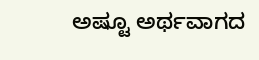ಅಷ್ಟೂ ಅರ್ಥವಾಗದ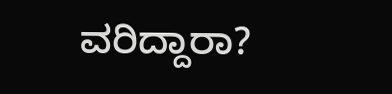ವರಿದ್ದಾರಾ?